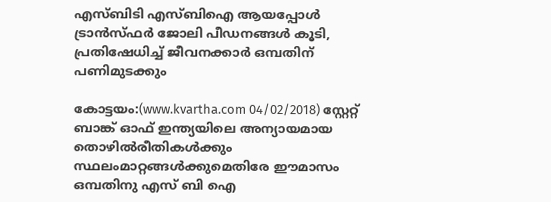എസ്ബിടി എസ്ബിഐ ആയപ്പോള്‍ ട്രാന്‍സ്ഫര്‍ ജോലി പീഡനങ്ങള്‍ കൂടി, പ്രതിഷേധിച്ച് ജീവനക്കാര്‍ ഒമ്പതിന് പണിമുടക്കും

കോട്ടയം:(www.kvartha.com 04/02/2018) സ്റ്റേറ്റ് ബാങ്ക് ഓഫ് ഇന്ത്യയിലെ അന്യായമായ തൊഴില്‍രീതികള്‍ക്കും സ്ഥലംമാറ്റങ്ങള്‍ക്കുമെതിരേ ഈമാസം ഒമ്പതിനു എസ് ബി ഐ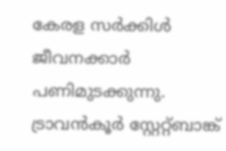കേരള സര്‍ക്കിള്‍ ജീവനക്കാര്‍ പണിമുടക്കുന്നു. ട്രാവന്‍കൂര്‍ സ്റ്റേറ്റ്ബാങ്ക്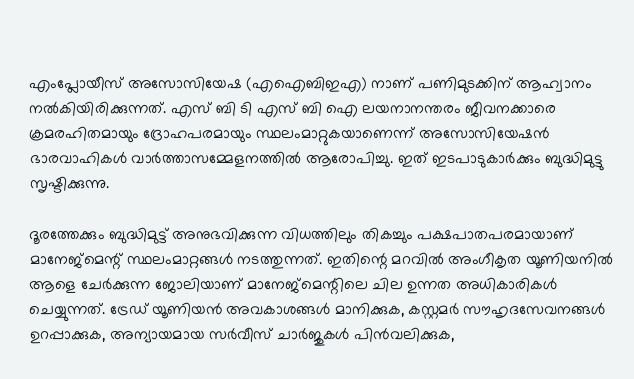എംപ്ലോയീസ് അസോസിയേഷ (എഐബിഇഎ) നാണ് പണിമുടക്കിന് ആഹ്വാനം നല്‍കിയിരിക്കുന്നത്. എസ് ബി ടി എസ് ബി ഐ ലയനാനന്തരം ജീവനക്കാരെ ക്രമരഹിതമായും ദ്രോഹപരമായും സ്ഥലംമാറ്റുകയാണെന്ന് അസോസിയേഷന്‍ ഭാരവാഹികള്‍ വാര്‍ത്താസമ്മേളനത്തില്‍ ആരോപിച്ചു. ഇത് ഇടപാടുകാര്‍ക്കും ബുദ്ധിമുട്ടു സൃഷ്ടിക്കുന്നു.

ദൂരത്തേക്കും ബുദ്ധിമുട്ട് അനുഭവിക്കുന്ന വിധത്തിലും തികച്ചും പക്ഷപാതപരമായാണ് മാനേജ്മെന്റ് സ്ഥലംമാറ്റങ്ങള്‍ നടത്തുന്നത്. ഇതിന്റെ മറവില്‍ അംഗീകൃത യൂണിയനില്‍ ആളെ ചേര്‍ക്കുന്ന ജോലിയാണ് മാനേജ്മെന്റിലെ ചില ഉന്നത അധികാരികള്‍ ചെയ്യുന്നത്. ട്രേഡ് യൂണിയന്‍ അവകാശങ്ങള്‍ മാനിക്കുക, കസ്റ്റമര്‍ സൗഹൃദസേവനങ്ങള്‍ ഉറപ്പാക്കുക, അന്യായമായ സര്‍വീസ് ചാര്‍ജുകള്‍ പിന്‍വലിക്കുക,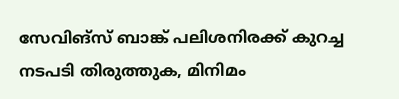സേവിങ്സ് ബാങ്ക് പലിശനിരക്ക് കുറച്ച നടപടി തിരുത്തുക, മിനിമം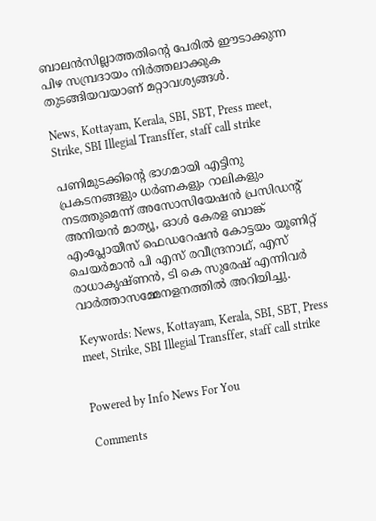ബാലന്‍സില്ലാത്തതിന്റെ പേരില്‍ ഈടാക്കുന്ന പിഴ സമ്പ്രദായം നിര്‍ത്തലാക്കുക തുടങ്ങിയവയാണ് മറ്റാവശ്യങ്ങള്‍.

News, Kottayam, Kerala, SBI, SBT, Press meet, Strike, SBI Illegial Transffer, staff call strike

പണിമുടക്കിന്റെ ഭാഗമായി എട്ടിനു പ്രകടനങ്ങളും ധര്‍ണകളും റാലികളും നടത്തുമെന്ന് അസോസിയേഷന്‍ പ്രസിഡന്റ് അനിയന്‍ മാത്യൂ, ഓള്‍ കേരള ബാങ്ക് എംപ്ലോയീസ് ഫെഡറേഷന്‍ കോട്ടയം യൂണിറ്റ് ചെയര്‍മാന്‍ പി എസ് രവീന്ദ്രനാഥ്, എസ് രാധാകൃഷ്ണന്‍, ടി കെ സുരേഷ് എന്നിവര്‍ വാര്‍ത്താസമ്മേനളനത്തില്‍ അറിയിച്ചു.

Keywords: News, Kottayam, Kerala, SBI, SBT, Press meet, Strike, SBI Illegial Transffer, staff call strike


Powered by Info News For You

Comments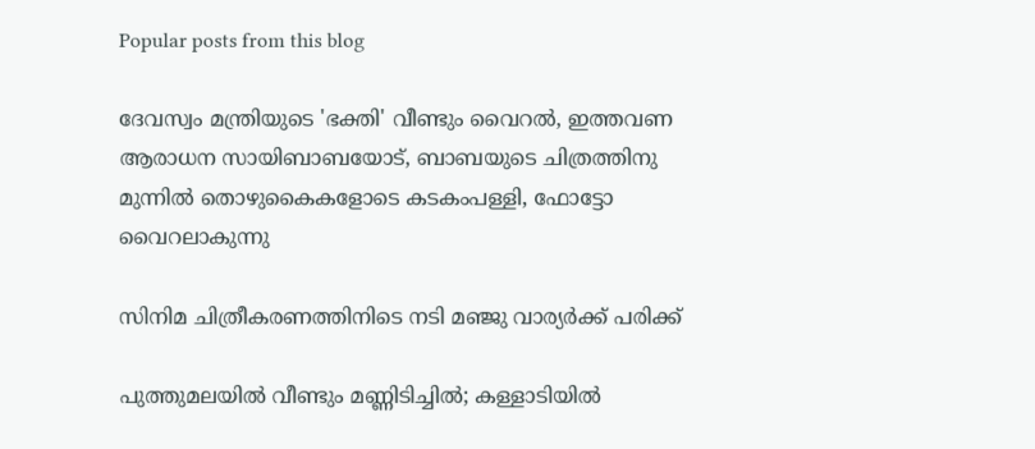Popular posts from this blog

ദേവസ്വം മന്ത്രിയുടെ 'ഭക്തി' വീണ്ടും വൈറല്‍, ഇത്തവണ ആരാധന സായിബാബയോട്, ബാബയുടെ ചിത്രത്തിനു മുന്നില്‍ തൊഴുകൈകളോടെ കടകംപള്ളി, ഫോട്ടോ വൈറലാകുന്നു

സിനിമ ചിത്രീകരണത്തിനിടെ നടി മഞ്ജു വാര്യര്‍ക്ക് പരിക്ക്

പുത്തുമലയില്‍ വീണ്ടും മണ്ണിടിച്ചില്‍; കള്ളാടിയില്‍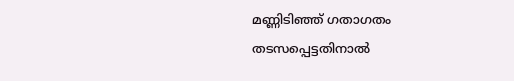മണ്ണിടിഞ്ഞ് ഗതാഗതം തടസപ്പെട്ടതിനാല്‍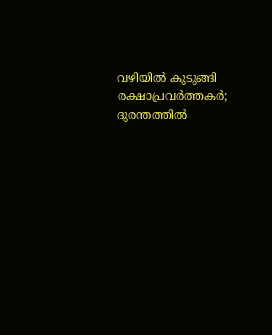വഴിയില്‍ കുടുങ്ങി രക്ഷാപ്രവര്‍ത്തകര്‍; ദുരന്തത്തില്‍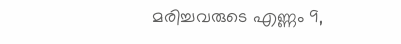മരിച്ചവരുടെ എണ്ണം 9,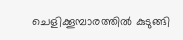ചെളിക്കൂമ്പാരത്തില്‍ കുടുങ്ങി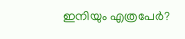ഇനിയും എത്രപേര്‍?